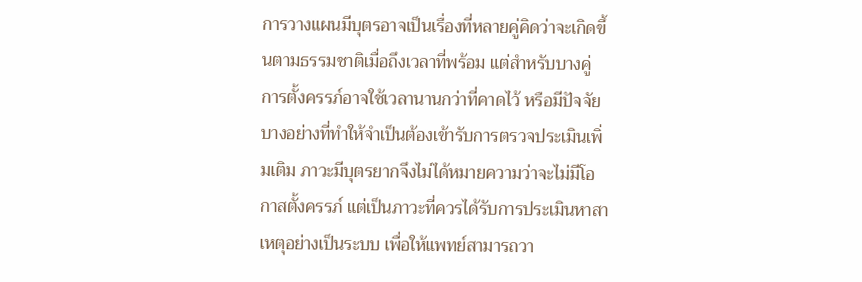การวางแผนมีบุตรอาจเป็นเรื่องที่หลายคู่คิดว่าจะเกิดขึ้นตามธรรมชาติเมื่อถึงเวลาที่พร้อม แต่สำหรับบางคู่ การตั้งครรภ์อาจใช้เวลานานกว่าที่คาดไว้ หรือมีปัจจัยบางอย่างที่ทำให้จำเป็นต้องเข้ารับการตรวจประเมินเพิ่มเติม ภาวะมีบุตรยากจึงไม่ได้หมายความว่าจะไม่มีโอกาสตั้งครรภ์ แต่เป็นภาวะที่ควรได้รับการประเมินหาสาเหตุอย่างเป็นระบบ เพื่อให้แพทย์สามารถวา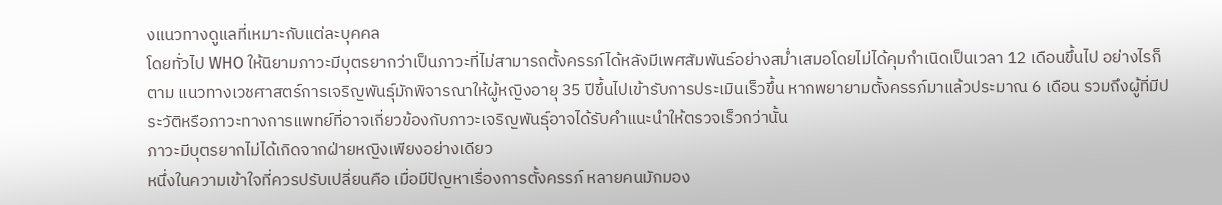งแนวทางดูแลที่เหมาะกับแต่ละบุคคล
โดยทั่วไป WHO ให้นิยามภาวะมีบุตรยากว่าเป็นภาวะที่ไม่สามารถตั้งครรภ์ได้หลังมีเพศสัมพันธ์อย่างสม่ำเสมอโดยไม่ได้คุมกำเนิดเป็นเวลา 12 เดือนขึ้นไป อย่างไรก็ตาม แนวทางเวชศาสตร์การเจริญพันธุ์มักพิจารณาให้ผู้หญิงอายุ 35 ปีขึ้นไปเข้ารับการประเมินเร็วขึ้น หากพยายามตั้งครรภ์มาแล้วประมาณ 6 เดือน รวมถึงผู้ที่มีประวัติหรือภาวะทางการแพทย์ที่อาจเกี่ยวข้องกับภาวะเจริญพันธุ์อาจได้รับคำแนะนำให้ตรวจเร็วกว่านั้น
ภาวะมีบุตรยากไม่ได้เกิดจากฝ่ายหญิงเพียงอย่างเดียว
หนึ่งในความเข้าใจที่ควรปรับเปลี่ยนคือ เมื่อมีปัญหาเรื่องการตั้งครรภ์ หลายคนมักมอง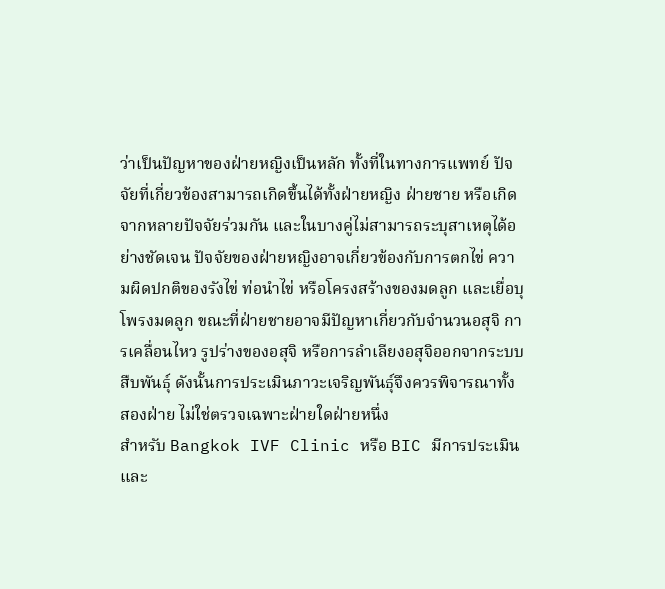ว่าเป็นปัญหาของฝ่ายหญิงเป็นหลัก ทั้งที่ในทางการแพทย์ ปัจจัยที่เกี่ยวข้องสามารถเกิดขึ้นได้ทั้งฝ่ายหญิง ฝ่ายชาย หรือเกิดจากหลายปัจจัยร่วมกัน และในบางคู่ไม่สามารถระบุสาเหตุได้อย่างชัดเจน ปัจจัยของฝ่ายหญิงอาจเกี่ยวข้องกับการตกไข่ ความผิดปกติของรังไข่ ท่อนำไข่ หรือโครงสร้างของมดลูก และเยื่อบุโพรงมดลูก ขณะที่ฝ่ายชายอาจมีปัญหาเกี่ยวกับจำนวนอสุจิ การเคลื่อนไหว รูปร่างของอสุจิ หรือการลำเลียงอสุจิออกจากระบบสืบพันธุ์ ดังนั้นการประเมินภาวะเจริญพันธุ์จึงควรพิจารณาทั้งสองฝ่าย ไม่ใช่ตรวจเฉพาะฝ่ายใดฝ่ายหนึ่ง
สำหรับ Bangkok IVF Clinic หรือ BIC มีการประเมินและ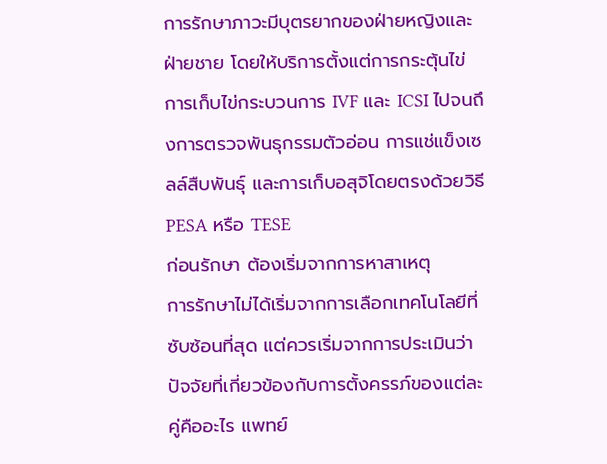การรักษาภาวะมีบุตรยากของฝ่ายหญิงและฝ่ายชาย โดยให้บริการตั้งแต่การกระตุ้นไข่ การเก็บไข่กระบวนการ IVF และ ICSI ไปจนถึงการตรวจพันธุกรรมตัวอ่อน การแช่แข็งเซลล์สืบพันธุ์ และการเก็บอสุจิโดยตรงด้วยวิธี PESA หรือ TESE
ก่อนรักษา ต้องเริ่มจากการหาสาเหตุ
การรักษาไม่ได้เริ่มจากการเลือกเทคโนโลยีที่ซับซ้อนที่สุด แต่ควรเริ่มจากการประเมินว่าปัจจัยที่เกี่ยวข้องกับการตั้งครรภ์ของแต่ละคู่คืออะไร แพทย์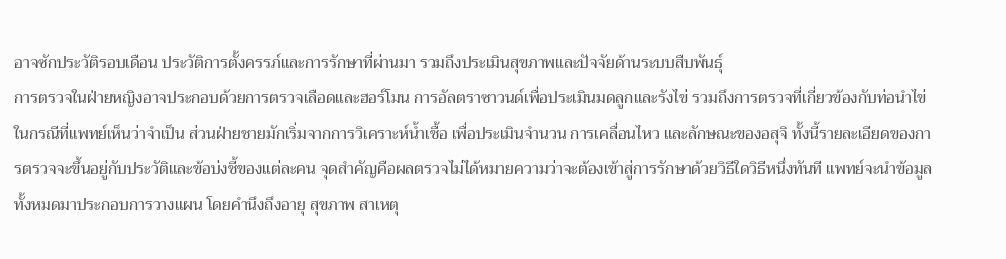อาจซักประวัติรอบเดือน ประวัติการตั้งครรภ์และการรักษาที่ผ่านมา รวมถึงประเมินสุขภาพและปัจจัยด้านระบบสืบพันธุ์
การตรวจในฝ่ายหญิงอาจประกอบด้วยการตรวจเลือดและฮอร์โมน การอัลตราซาวนด์เพื่อประเมินมดลูกและรังไข่ รวมถึงการตรวจที่เกี่ยวข้องกับท่อนำไข่ในกรณีที่แพทย์เห็นว่าจำเป็น ส่วนฝ่ายชายมักเริ่มจากการวิเคราะห์น้ำเชื้อ เพื่อประเมินจำนวน การเคลื่อนไหว และลักษณะของอสุจิ ทั้งนี้รายละเอียดของการตรวจจะขึ้นอยู่กับประวัติและข้อบ่งชี้ของแต่ละคน จุดสำคัญคือผลตรวจไม่ได้หมายความว่าจะต้องเข้าสู่การรักษาด้วยวิธีใดวิธีหนึ่งทันที แพทย์จะนำข้อมูลทั้งหมดมาประกอบการวางแผน โดยคำนึงถึงอายุ สุขภาพ สาเหตุ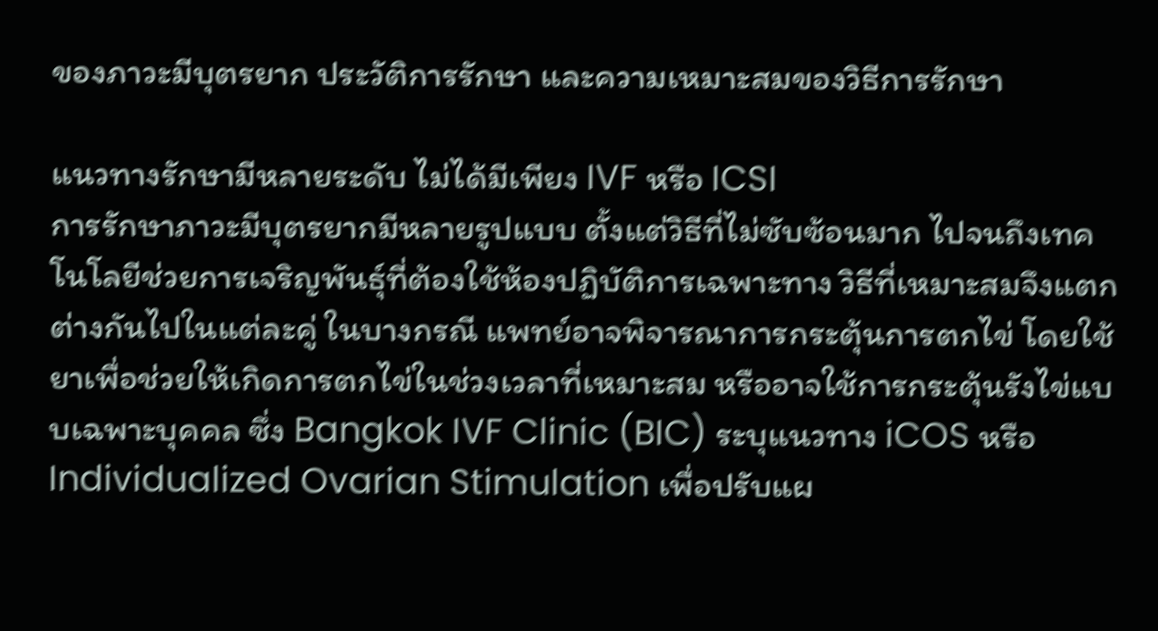ของภาวะมีบุตรยาก ประวัติการรักษา และความเหมาะสมของวิธีการรักษา

แนวทางรักษามีหลายระดับ ไม่ได้มีเพียง IVF หรือ ICSI
การรักษาภาวะมีบุตรยากมีหลายรูปแบบ ตั้งแต่วิธีที่ไม่ซับซ้อนมาก ไปจนถึงเทคโนโลยีช่วยการเจริญพันธุ์ที่ต้องใช้ห้องปฏิบัติการเฉพาะทาง วิธีที่เหมาะสมจึงแตกต่างกันไปในแต่ละคู่ ในบางกรณี แพทย์อาจพิจารณาการกระตุ้นการตกไข่ โดยใช้ยาเพื่อช่วยให้เกิดการตกไข่ในช่วงเวลาที่เหมาะสม หรืออาจใช้การกระตุ้นรังไข่แบบเฉพาะบุคคล ซึ่ง Bangkok IVF Clinic (BIC) ระบุแนวทาง iCOS หรือ Individualized Ovarian Stimulation เพื่อปรับแผ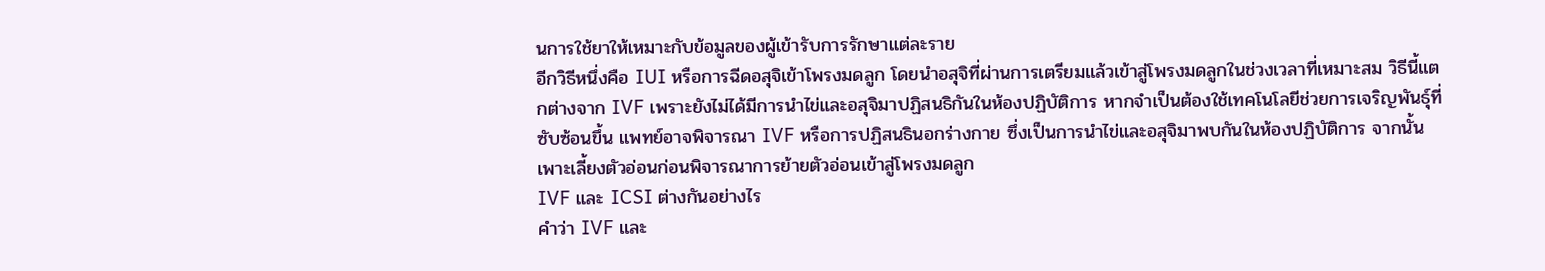นการใช้ยาให้เหมาะกับข้อมูลของผู้เข้ารับการรักษาแต่ละราย
อีกวิธีหนึ่งคือ IUI หรือการฉีดอสุจิเข้าโพรงมดลูก โดยนำอสุจิที่ผ่านการเตรียมแล้วเข้าสู่โพรงมดลูกในช่วงเวลาที่เหมาะสม วิธีนี้แตกต่างจาก IVF เพราะยังไม่ได้มีการนำไข่และอสุจิมาปฏิสนธิกันในห้องปฏิบัติการ หากจำเป็นต้องใช้เทคโนโลยีช่วยการเจริญพันธุ์ที่ซับซ้อนขึ้น แพทย์อาจพิจารณา IVF หรือการปฏิสนธินอกร่างกาย ซึ่งเป็นการนำไข่และอสุจิมาพบกันในห้องปฏิบัติการ จากนั้นเพาะเลี้ยงตัวอ่อนก่อนพิจารณาการย้ายตัวอ่อนเข้าสู่โพรงมดลูก
IVF และ ICSI ต่างกันอย่างไร
คำว่า IVF และ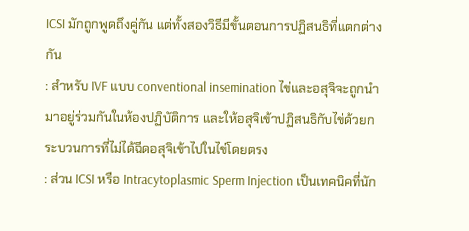ICSI มักถูกพูดถึงคู่กัน แต่ทั้งสองวิธีมีขั้นตอนการปฏิสนธิที่แตกต่างกัน
: สำหรับ IVF แบบ conventional insemination ไข่และอสุจิจะถูกนำมาอยู่ร่วมกันในห้องปฏิบัติการ และให้อสุจิเข้าปฏิสนธิกับไข่ด้วยกระบวนการที่ไม่ได้ฉีดอสุจิเข้าไปในไข่โดยตรง
: ส่วน ICSI หรือ Intracytoplasmic Sperm Injection เป็นเทคนิคที่นัก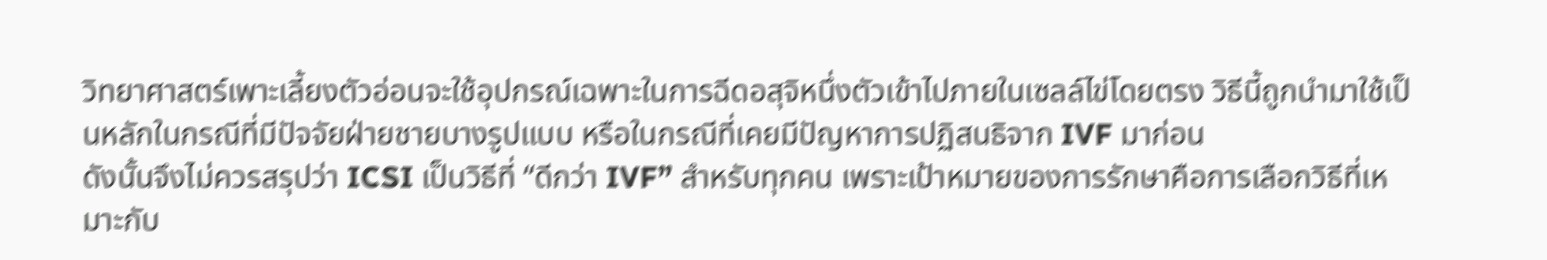วิทยาศาสตร์เพาะเลี้ยงตัวอ่อนจะใช้อุปกรณ์เฉพาะในการฉีดอสุจิหนึ่งตัวเข้าไปภายในเซลล์ไข่โดยตรง วิธีนี้ถูกนำมาใช้เป็นหลักในกรณีที่มีปัจจัยฝ่ายชายบางรูปแบบ หรือในกรณีที่เคยมีปัญหาการปฏิสนธิจาก IVF มาก่อน
ดังนั้นจึงไม่ควรสรุปว่า ICSI เป็นวิธีที่ “ดีกว่า IVF” สำหรับทุกคน เพราะเป้าหมายของการรักษาคือการเลือกวิธีที่เหมาะกับ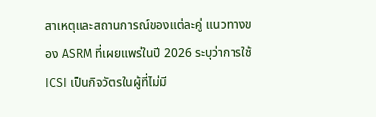สาเหตุและสถานการณ์ของแต่ละคู่ แนวทางของ ASRM ที่เผยแพร่ในปี 2026 ระบุว่าการใช้ ICSI เป็นกิจวัตรในผู้ที่ไม่มี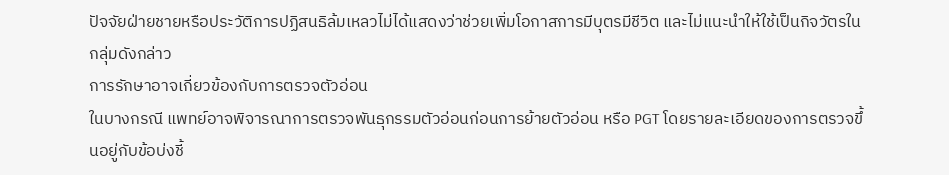ปัจจัยฝ่ายชายหรือประวัติการปฏิสนธิล้มเหลวไม่ได้แสดงว่าช่วยเพิ่มโอกาสการมีบุตรมีชีวิต และไม่แนะนำให้ใช้เป็นกิจวัตรในกลุ่มดังกล่าว
การรักษาอาจเกี่ยวข้องกับการตรวจตัวอ่อน
ในบางกรณี แพทย์อาจพิจารณาการตรวจพันธุกรรมตัวอ่อนก่อนการย้ายตัวอ่อน หรือ PGT โดยรายละเอียดของการตรวจขึ้นอยู่กับข้อบ่งชี้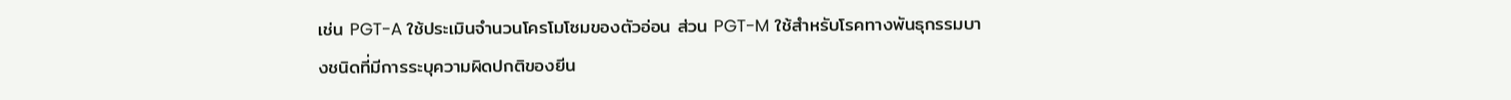เช่น PGT-A ใช้ประเมินจำนวนโครโมโซมของตัวอ่อน ส่วน PGT-M ใช้สำหรับโรคทางพันธุกรรมบางชนิดที่มีการระบุความผิดปกติของยีน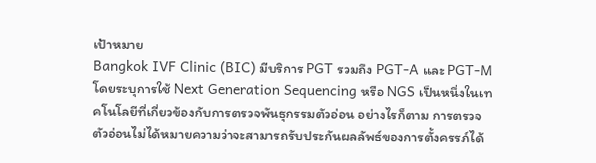เป้าหมาย
Bangkok IVF Clinic (BIC) มีบริการ PGT รวมถึง PGT-A และ PGT-M โดยระบุการใช้ Next Generation Sequencing หรือ NGS เป็นหนึ่งในเทคโนโลยีที่เกี่ยวข้องกับการตรวจพันธุกรรมตัวอ่อน อย่างไรก็ตาม การตรวจตัวอ่อนไม่ได้หมายความว่าจะสามารถรับประกันผลลัพธ์ของการตั้งครรภ์ได้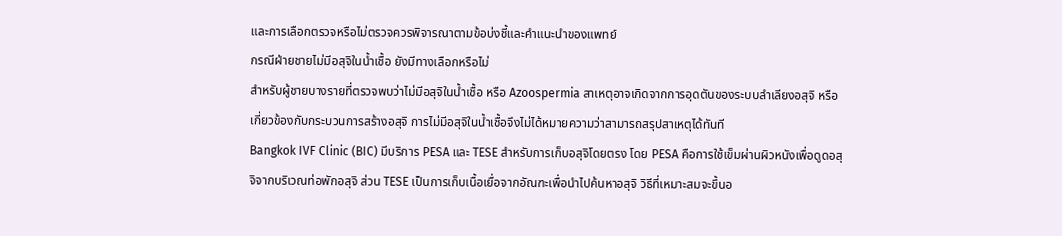และการเลือกตรวจหรือไม่ตรวจควรพิจารณาตามข้อบ่งชี้และคำแนะนำของแพทย์
กรณีฝ่ายชายไม่มีอสุจิในน้ำเชื้อ ยังมีทางเลือกหรือไม่
สำหรับผู้ชายบางรายที่ตรวจพบว่าไม่มีอสุจิในน้ำเชื้อ หรือ Azoospermia สาเหตุอาจเกิดจากการอุดตันของระบบลำเลียงอสุจิ หรือเกี่ยวข้องกับกระบวนการสร้างอสุจิ การไม่มีอสุจิในน้ำเชื้อจึงไม่ได้หมายความว่าสามารถสรุปสาเหตุได้ทันที
Bangkok IVF Clinic (BIC) มีบริการ PESA และ TESE สำหรับการเก็บอสุจิโดยตรง โดย PESA คือการใช้เข็มผ่านผิวหนังเพื่อดูดอสุจิจากบริเวณท่อพักอสุจิ ส่วน TESE เป็นการเก็บเนื้อเยื่อจากอัณฑะเพื่อนำไปค้นหาอสุจิ วิธีที่เหมาะสมจะขึ้นอ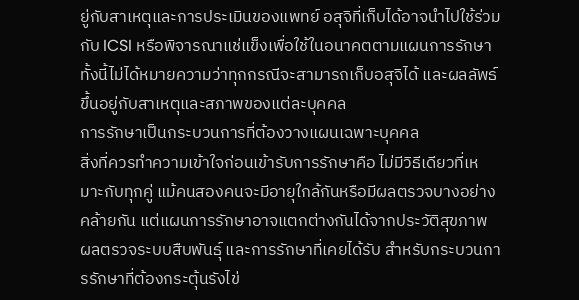ยู่กับสาเหตุและการประเมินของแพทย์ อสุจิที่เก็บได้อาจนำไปใช้ร่วมกับ ICSI หรือพิจารณาแช่แข็งเพื่อใช้ในอนาคตตามแผนการรักษา ทั้งนี้ไม่ได้หมายความว่าทุกกรณีจะสามารถเก็บอสุจิได้ และผลลัพธ์ขึ้นอยู่กับสาเหตุและสภาพของแต่ละบุคคล
การรักษาเป็นกระบวนการที่ต้องวางแผนเฉพาะบุคคล
สิ่งที่ควรทำความเข้าใจก่อนเข้ารับการรักษาคือ ไม่มีวิธีเดียวที่เหมาะกับทุกคู่ แม้คนสองคนจะมีอายุใกล้กันหรือมีผลตรวจบางอย่างคล้ายกัน แต่แผนการรักษาอาจแตกต่างกันได้จากประวัติสุขภาพ ผลตรวจระบบสืบพันธุ์ และการรักษาที่เคยได้รับ สำหรับกระบวนการรักษาที่ต้องกระตุ้นรังไข่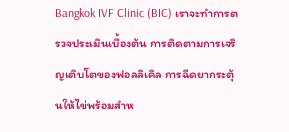Bangkok IVF Clinic (BIC) เราจะทำการตรวจประเมินเบื้องต้น การติดตามการเจริญเติบโตของฟอลลิเคิล การฉีดยากระตุ้นให้ไข่พร้อมสำห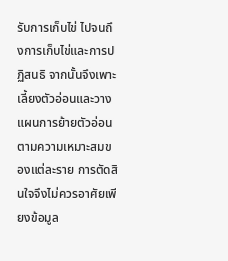รับการเก็บไข่ ไปจนถึงการเก็บไข่และการปฏิสนธิ จากนั้นจึงเพาะเลี้ยงตัวอ่อนและวางแผนการย้ายตัวอ่อนตามความเหมาะสมของแต่ละราย การตัดสินใจจึงไม่ควรอาศัยเพียงข้อมูล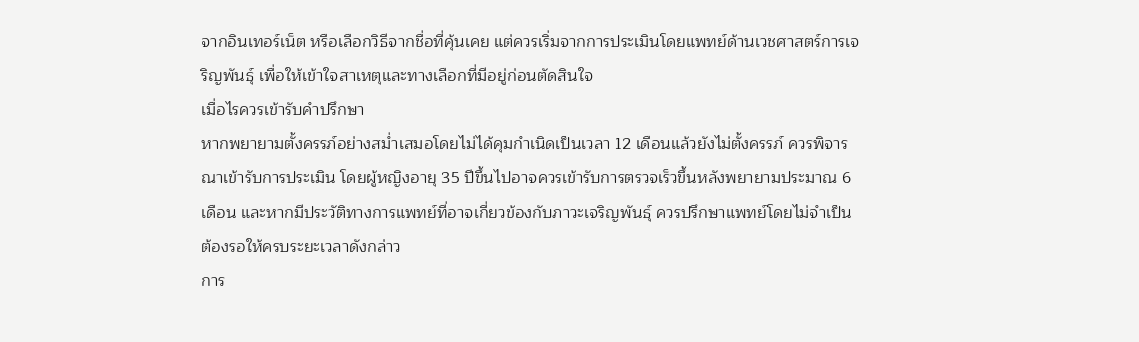จากอินเทอร์เน็ต หรือเลือกวิธีจากชื่อที่คุ้นเคย แต่ควรเริ่มจากการประเมินโดยแพทย์ด้านเวชศาสตร์การเจริญพันธุ์ เพื่อให้เข้าใจสาเหตุและทางเลือกที่มีอยู่ก่อนตัดสินใจ
เมื่อไรควรเข้ารับคำปรึกษา
หากพยายามตั้งครรภ์อย่างสม่ำเสมอโดยไม่ได้คุมกำเนิดเป็นเวลา 12 เดือนแล้วยังไม่ตั้งครรภ์ ควรพิจารณาเข้ารับการประเมิน โดยผู้หญิงอายุ 35 ปีขึ้นไปอาจควรเข้ารับการตรวจเร็วขึ้นหลังพยายามประมาณ 6 เดือน และหากมีประวัติทางการแพทย์ที่อาจเกี่ยวข้องกับภาวะเจริญพันธุ์ ควรปรึกษาแพทย์โดยไม่จำเป็นต้องรอให้ครบระยะเวลาดังกล่าว
การ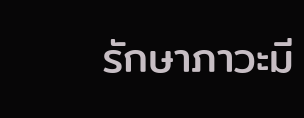รักษาภาวะมี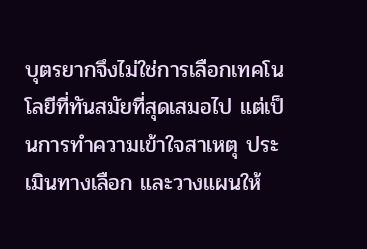บุตรยากจึงไม่ใช่การเลือกเทคโนโลยีที่ทันสมัยที่สุดเสมอไป แต่เป็นการทำความเข้าใจสาเหตุ ประเมินทางเลือก และวางแผนให้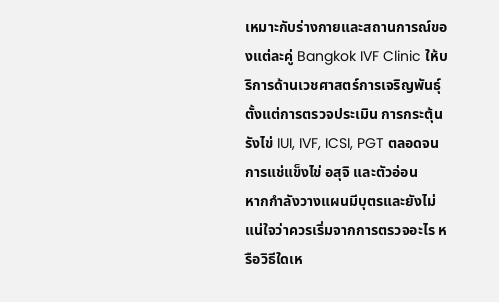เหมาะกับร่างกายและสถานการณ์ของแต่ละคู่ Bangkok IVF Clinic ให้บริการด้านเวชศาสตร์การเจริญพันธุ์ตั้งแต่การตรวจประเมิน การกระตุ้นรังไข่ IUI, IVF, ICSI, PGT ตลอดจนการแช่แข็งไข่ อสุจิ และตัวอ่อน
หากกำลังวางแผนมีบุตรและยังไม่แน่ใจว่าควรเริ่มจากการตรวจอะไร หรือวิธีใดเห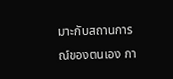มาะกับสถานการณ์ของตนเอง กา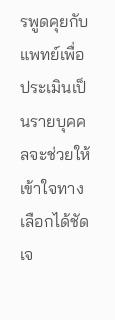รพูดคุยกับแพทย์เพื่อประเมินเป็นรายบุคคลจะช่วยให้เข้าใจทางเลือกได้ชัดเจ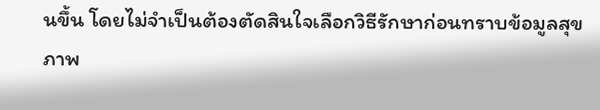นขึ้น โดยไม่จำเป็นต้องตัดสินใจเลือกวิธีรักษาก่อนทราบข้อมูลสุขภาพ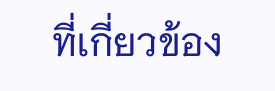ที่เกี่ยวข้อง